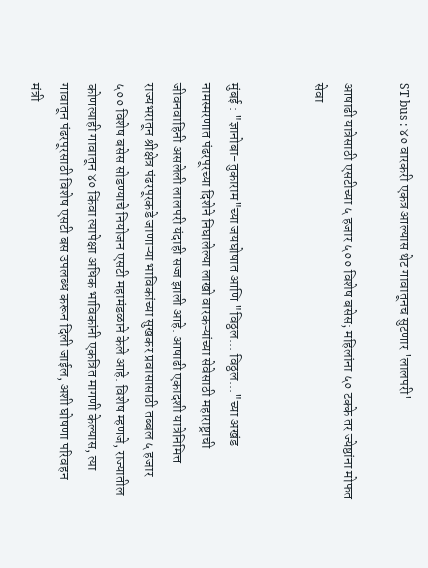ST bus : ४० वारकरी एकत्र आल्यास थेट गावातूनच सुटणार 'लालपरी'

आषाढी यात्रेसाठी एसटीच्या ५ हजार ५०० विशेष बसेस; महिलांना ५० टक्के तर ज्येष्ठांना मोफत सेवा


मुंबई : "ज्ञानोबा-तुकाराम"च्या जयघोषात आणि "विठ्ठल... विठ्ठल..."च्या अखंड नामस्मरणात पंढरपूरच्या दिशेने निघालेल्या लाखो वारकऱ्यांच्या सेवेसाठी महाराष्ट्राची जीवनवाहिनी असलेली लालपरी यंदाही सज्ज झाली आहे. आषाढी एकादशी यात्रेनिमित्त राज्यभरातून श्रीक्षेत्र पंढरपूरकडे जाणाऱ्या भाविकांच्या सुखकर प्रवासासाठी तब्बल ५ हजार ५०० विशेष बसेस सोडण्याचे नियोजन एसटी महामंडळाने केले आहे. विशेष म्हणजे, राज्यातील कोणत्याही गावातून ४० किंवा त्यापेक्षा अधिक भाविकांनी एकत्रित मागणी केल्यास, त्या गावातून पंढरपूरसाठी विशेष एसटी बस उपलब्ध करून दिली जाईल, अशी घोषणा परिवहन मंत्री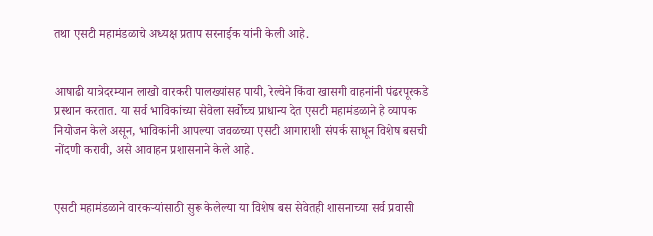तथा एसटी महामंडळाचे अध्यक्ष प्रताप सरनाईक यांनी केली आहे.


आषाढी यात्रेदरम्यान लाखो वारकरी पालख्यांसह पायी, रेल्वेने किंवा खासगी वाहनांनी पंढरपूरकडे प्रस्थान करतात. या सर्व भाविकांच्या सेवेला सर्वोच्च प्राधान्य देत एसटी महामंडळाने हे व्यापक नियोजन केले असून, भाविकांनी आपल्या जवळच्या एसटी आगाराशी संपर्क साधून विशेष बसची नोंदणी करावी, असे आवाहन प्रशासनाने केले आहे.


एसटी महामंडळाने वारकऱ्यांसाठी सुरू केलेल्या या विशेष बस सेवेतही शासनाच्या सर्व प्रवासी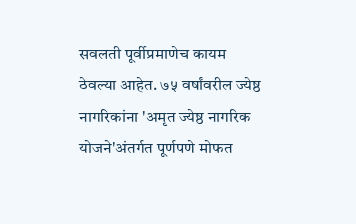सवलती पूर्वीप्रमाणेच कायम ठेवल्या आहेत. ७५ वर्षांवरील ज्येष्ठ नागरिकांना 'अमृत ज्येष्ठ नागरिक योजने'अंतर्गत पूर्णपणे मोफत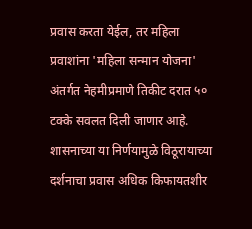प्रवास करता येईल, तर महिला प्रवाशांना 'महिला सन्मान योजना' अंतर्गत नेहमीप्रमाणे तिकीट दरात ५० टक्के सवलत दिली जाणार आहे. शासनाच्या या निर्णयामुळे विठूरायाच्या दर्शनाचा प्रवास अधिक किफायतशीर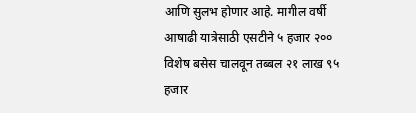आणि सुलभ होणार आहे. मागील वर्षी आषाढी यात्रेसाठी एसटीने ५ हजार २०० विशेष बसेस चालवून तब्बल २१ लाख ९५ हजार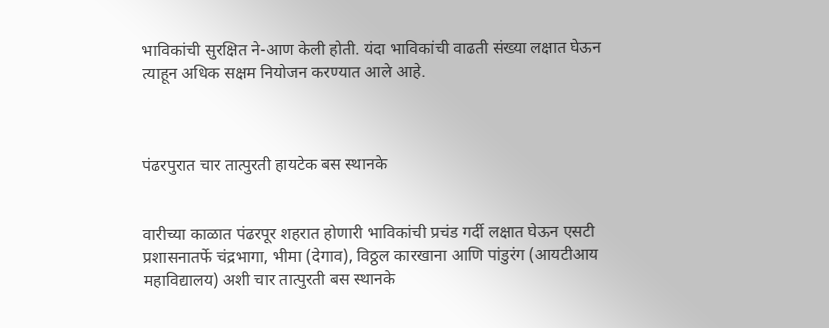भाविकांची सुरक्षित ने-आण केली होती. यंदा भाविकांची वाढती संख्या लक्षात घेऊन त्याहून अधिक सक्षम नियोजन करण्यात आले आहे.



पंढरपुरात चार तात्पुरती हायटेक बस स्थानके


वारीच्या काळात पंढरपूर शहरात होणारी भाविकांची प्रचंड गर्दी लक्षात घेऊन एसटी प्रशासनातर्फे चंद्रभागा, भीमा (देगाव), विठ्ठल कारखाना आणि पांडुरंग (आयटीआय महाविद्यालय) अशी चार तात्पुरती बस स्थानके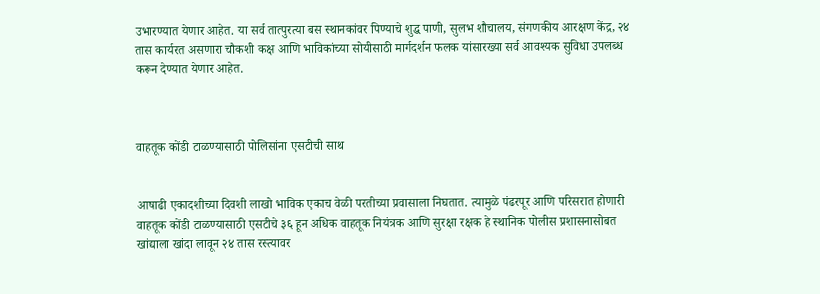उभारण्यात येणार आहेत. या सर्व तात्पुरत्या बस स्थानकांवर पिण्याचे शुद्ध पाणी, सुलभ शौचालय, संगणकीय आरक्षण केंद्र, २४ तास कार्यरत असणारा चौकशी कक्ष आणि भाविकांच्या सोयीसाठी मार्गदर्शन फलक यांसारख्या सर्व आवश्यक सुविधा उपलब्ध करून देण्यात येणार आहेत.



वाहतूक कोंडी टाळण्यासाठी पोलिसांना एसटीची साथ


आषाढी एकादशीच्या दिवशी लाखो भाविक एकाच वेळी परतीच्या प्रवासाला निघतात. त्यामुळे पंढरपूर आणि परिसरात होणारी वाहतूक कोंडी टाळण्यासाठी एसटीचे ३६ हून अधिक वाहतूक नियंत्रक आणि सुरक्षा रक्षक हे स्थानिक पोलीस प्रशासनासोबत खांद्याला खांदा लावून २४ तास रस्त्यावर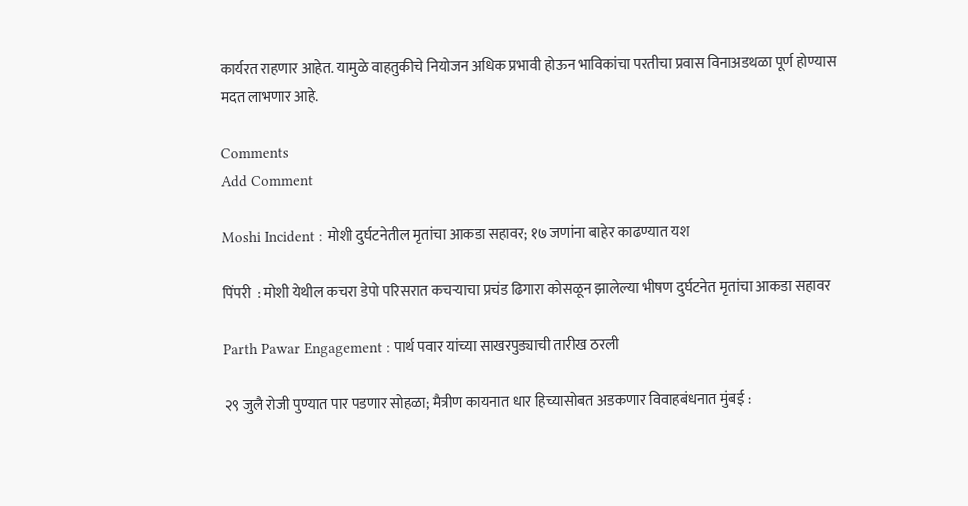कार्यरत राहणार आहेत. यामुळे वाहतुकीचे नियोजन अधिक प्रभावी होऊन भाविकांचा परतीचा प्रवास विनाअडथळा पूर्ण होण्यास मदत लाभणार आहे.

Comments
Add Comment

Moshi Incident : मोशी दुर्घटनेतील मृतांचा आकडा सहावर; १७ जणांना बाहेर काढण्यात यश

पिंपरी  : मोशी येथील कचरा डेपो परिसरात कचऱ्याचा प्रचंड ढिगारा कोसळून झालेल्या भीषण दुर्घटनेत मृतांचा आकडा सहावर

Parth Pawar Engagement : पार्थ पवार यांच्या साखरपुड्याची तारीख ठरली

२९ जुलै रोजी पुण्यात पार पडणार सोहळा; मैत्रीण कायनात धार हिच्यासोबत अडकणार विवाहबंधनात मुंबई :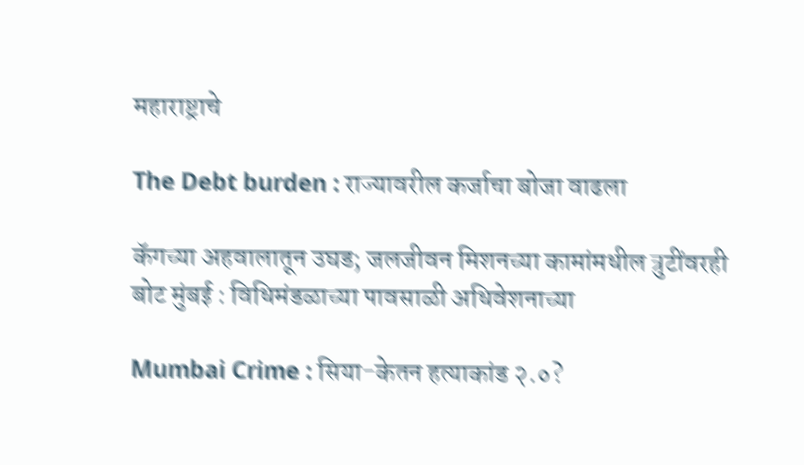महाराष्ट्राचे

The Debt burden : राज्यावरील कर्जाचा बोजा वाढला

कॅगच्या अहवालातून उघड; जलजीवन मिशनच्या कामांमधील त्रुटींवरही बोट मुंबई : विधिमंडळाच्या पावसाळी अधिवेशनाच्या

Mumbai Crime : सिया-केतन हत्याकांड २.०?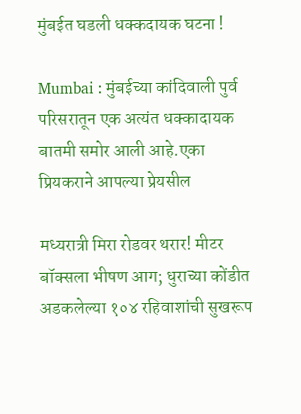मुंबईत घडली धक्कदायक घटना !

Mumbai : मुंबईच्या कांदिवाली पुर्व परिसरातून एक अत्यंत धक्कादायक बातमी समोर आली आहे.एका प्रियकराने आपल्या प्रेयसील

मध्यरात्री मिरा रोडवर थरार! मीटर बॉक्सला भीषण आग; धुराच्या कोंडीत अडकलेल्या १०४ रहिवाशांची सुखरूप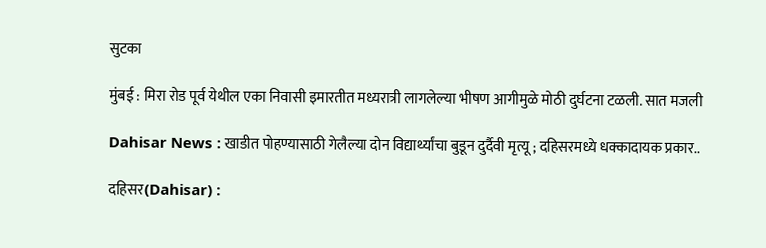सुटका

मुंबई : मिरा रोड पूर्व येथील एका निवासी इमारतीत मध्यरात्री लागलेल्या भीषण आगीमुळे मोठी दुर्घटना टळली. सात मजली

Dahisar News : खाडीत पोहण्यासाठी गेलैल्या दोन विद्यार्थ्यांचा बुडून दुर्दैवी मृत्यू ; दहिसरमध्ये धक्कादायक प्रकार..

दहिसर(Dahisar) :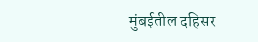मुंबईतील दहिसर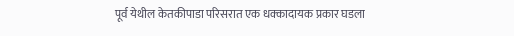पूर्व येथील केतकीपाडा परिसरात एक धक्कादायक प्रकार घडला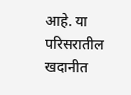आहे. या परिसरातील खदानीत